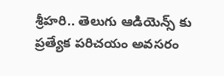శ్రీహరి.. తెలుగు ఆడియెన్స్ కు ప్రత్యేక పరిచయం అవసరం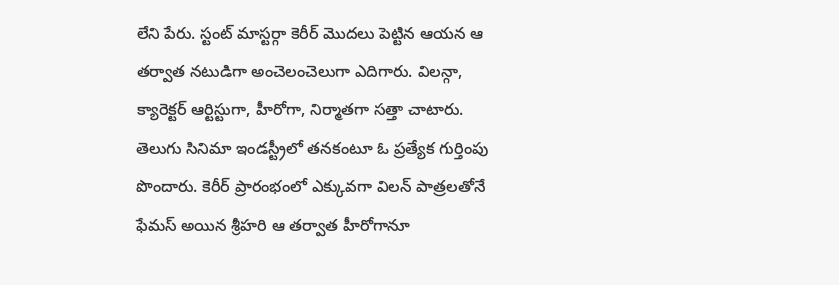లేని పేరు. స్టంట్ మాస్టర్గా కెరీర్ మొదలు పెట్టిన ఆయన ఆ తర్వాత నటుడిగా అంచెలంచెలుగా ఎదిగారు. విలన్గా, క్యారెక్టర్ ఆర్టిస్టుగా, హీరోగా, నిర్మాతగా సత్తా చాటారు. తెలుగు సినిమా ఇండస్ట్రీలో తనకంటూ ఓ ప్రత్యేక గుర్తింపు పొందారు. కెరీర్ ప్రారంభంలో ఎక్కువగా విలన్ పాత్రలతోనే ఫేమస్ అయిన శ్రీహరి ఆ తర్వాత హీరోగానూ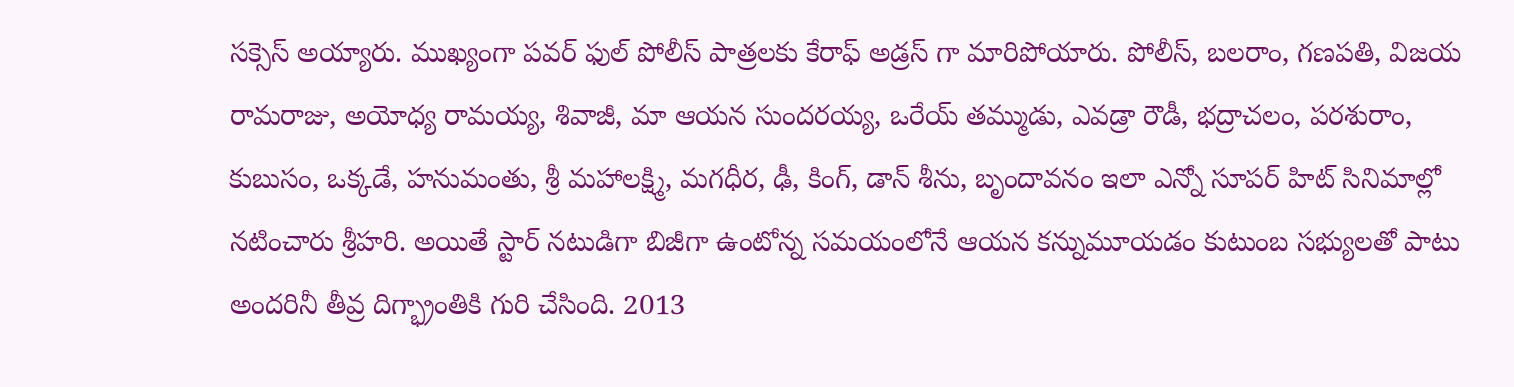సక్సెస్ అయ్యారు. ముఖ్యంగా పవర్ ఫుల్ పోలీస్ పాత్రలకు కేరాఫ్ అడ్రస్ గా మారిపోయారు. పోలీస్, బలరాం, గణపతి, విజయ రామరాజు, అయోధ్య రామయ్య, శివాజీ, మా ఆయన సుందరయ్య, ఒరేయ్ తమ్ముడు, ఎవడ్రా రౌడీ, భద్రాచలం, పరశురాం, కుబుసం, ఒక్కడే, హనుమంతు, శ్రీ మహాలక్ష్మి, మగధీర, ఢీ, కింగ్, డాన్ శీను, బృందావనం ఇలా ఎన్నో సూపర్ హిట్ సినిమాల్లో నటించారు శ్రీహరి. అయితే స్టార్ నటుడిగా బిజీగా ఉంటోన్న సమయంలోనే ఆయన కన్నుమూయడం కుటుంబ సభ్యులతో పాటు అందరినీ తీవ్ర దిగ్భ్రాంతికి గురి చేసింది. 2013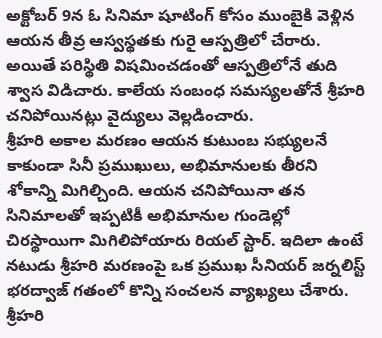అక్టోబర్ 9న ఓ సినిమా షూటింగ్ కోసం ముంబైకి వెళ్లిన ఆయన తీవ్ర ఆస్వస్థతకు గురై ఆస్పత్రిలో చేరారు. అయితే పరిస్థితి విషమించడంతో ఆస్పత్రిలోనే తుది శ్వాస విడిచారు. కాలేయ సంబంధ సమస్యలతోనే శ్రీహరి చనిపోయినట్లు వైద్యులు వెల్లడించారు.
శ్రీహరి అకాల మరణం ఆయన కుటుంబ సభ్యులనే కాకుండా సినీ ప్రముఖులు, అభిమానులకు తీరని శోకాన్ని మిగిల్చింది. ఆయన చనిపోయినా తన సినిమాలతో ఇప్పటికీ అభిమానుల గుండెల్లో చిరస్థాయిగా మిగిలిపోయారు రియల్ స్టార్. ఇదిలా ఉంటే నటుడు శ్రీహరి మరణంపై ఒక ప్రముఖ సీనియర్ జర్నలిస్ట్ భరద్వాజ్ గతంలో కొన్ని సంచలన వ్యాఖ్యలు చేశారు. శ్రీహరి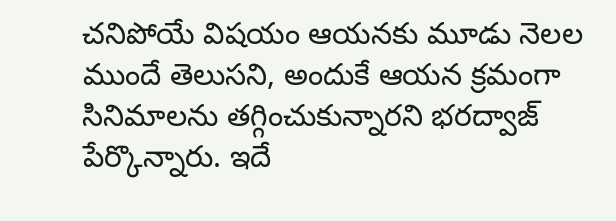చనిపోయే విషయం ఆయనకు మూడు నెలల ముందే తెలుసని, అందుకే ఆయన క్రమంగా సినిమాలను తగ్గించుకున్నారని భరద్వాజ్ పేర్కొన్నారు. ఇదే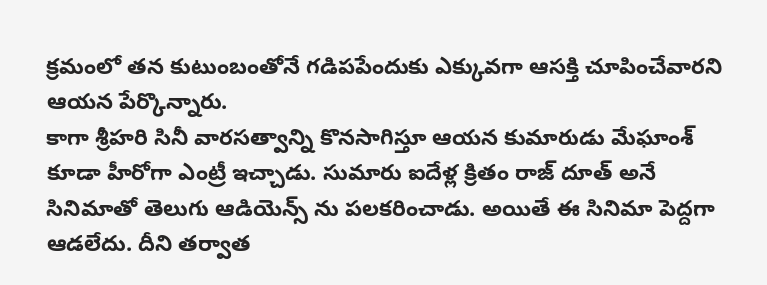క్రమంలో తన కుటుంబంతోనే గడిపపేందుకు ఎక్కువగా ఆసక్తి చూపించేవారని ఆయన పేర్కొన్నారు.
కాగా శ్రీహరి సినీ వారసత్వాన్ని కొనసాగిస్తూ ఆయన కుమారుడు మేఘాంశ్ కూడా హీరోగా ఎంట్రీ ఇచ్చాడు. సుమారు ఐదేళ్ల క్రితం రాజ్ దూత్ అనే సినిమాతో తెలుగు ఆడియెన్స్ ను పలకరించాడు. అయితే ఈ సినిమా పెద్దగా ఆడలేదు. దీని తర్వాత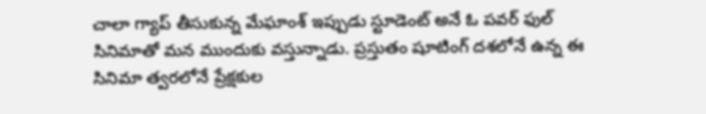చాలా గ్యాప్ తీసుకున్న మేఘాంశ్ ఇప్పుడు స్టూడెంట్ అనే ఓ పవర్ ఫుల్ సినిమాతో మన ముందుకు వస్తున్నాడు. ప్రస్తుతం షూటింగ్ దశలోనే ఉన్న ఈ సినిమా త్వరలోనే ప్రేక్షకుల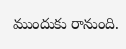ముందుకు రానుంది.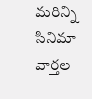మరిన్ని సినిమా వార్తల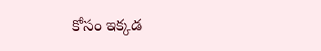కోసం ఇక్కడ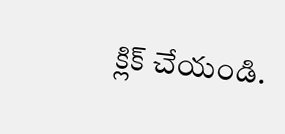క్లిక్ చేయండి.